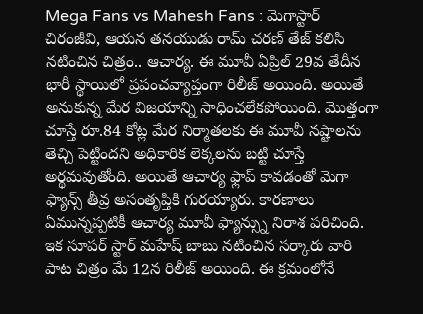Mega Fans vs Mahesh Fans : మెగాస్టార్ చిరంజీవి, ఆయన తనయుడు రామ్ చరణ్ తేజ్ కలిసి నటించిన చిత్రం.. ఆచార్య. ఈ మూవీ ఏప్రిల్ 29వ తేదీన భారీ స్థాయిలో ప్రపంచవ్యాప్తంగా రిలీజ్ అయింది. అయితే అనుకున్న మేర విజయాన్ని సాధించలేకపోయింది. మొత్తంగా చూస్తే రూ.84 కోట్ల మేర నిర్మాతలకు ఈ మూవీ నష్టాలను తెచ్చి పెట్టిందని అధికారిక లెక్కలను బట్టి చూస్తే అర్థమవుతోంది. అయితే ఆచార్య ఫ్లాప్ కావడంతో మెగా ఫ్యాన్స్ తీవ్ర అసంతృప్తికి గురయ్యారు. కారణాలు ఏమున్నప్పటికీ ఆచార్య మూవీ ఫ్యాన్స్ను నిరాశ పరిచింది.
ఇక సూపర్ స్టార్ మహేష్ బాబు నటించిన సర్కారు వారి పాట చిత్రం మే 12న రిలీజ్ అయింది. ఈ క్రమంలోనే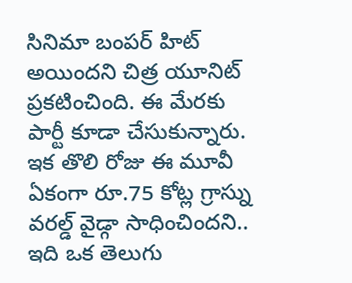సినిమా బంపర్ హిట్ అయిందని చిత్ర యూనిట్ ప్రకటించింది. ఈ మేరకు పార్టీ కూడా చేసుకున్నారు. ఇక తొలి రోజు ఈ మూవీ ఏకంగా రూ.75 కోట్ల గ్రాస్ను వరల్డ్ వైడ్గా సాధించిందని.. ఇది ఒక తెలుగు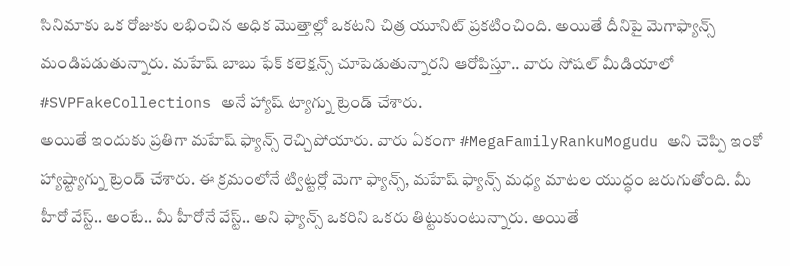సినిమాకు ఒక రోజుకు లభించిన అధిక మొత్తాల్లో ఒకటని చిత్ర యూనిట్ ప్రకటించింది. అయితే దీనిపై మెగాఫ్యాన్స్ మండిపడుతున్నారు. మహేష్ బాబు ఫేక్ కలెక్షన్స్ చూపెడుతున్నారని ఆరోపిస్తూ.. వారు సోషల్ మీడియాలో #SVPFakeCollections అనే హ్యాష్ ట్యాగ్ను ట్రెండ్ చేశారు.
అయితే ఇందుకు ప్రతిగా మహేష్ ఫ్యాన్స్ రెచ్చిపోయారు. వారు ఏకంగా #MegaFamilyRankuMogudu అని చెప్పి ఇంకో హ్యాష్ట్యాగ్ను ట్రెండ్ చేశారు. ఈ క్రమంలోనే ట్విట్టర్లో మెగా ఫ్యాన్స్, మహేష్ ఫ్యాన్స్ మధ్య మాటల యుద్ధం జరుగుతోంది. మీ హీరో వేస్ట్.. అంటే.. మీ హీరోనే వేస్ట్.. అని ఫ్యాన్స్ ఒకరిని ఒకరు తిట్టుకుంటున్నారు. అయితే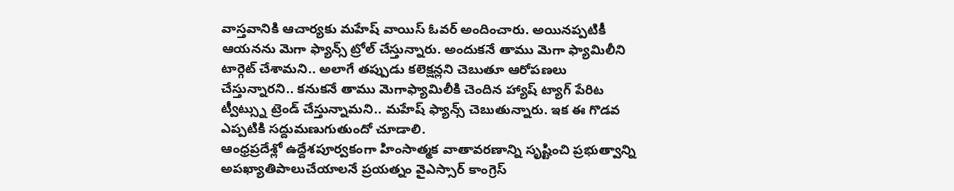వాస్తవానికి ఆచార్యకు మహేష్ వాయిస్ ఓవర్ అందించారు. అయినప్పటికీ ఆయనను మెగా ఫ్యాన్స్ ట్రోల్ చేస్తున్నారు. అందుకనే తాము మెగా ఫ్యామిలీని టార్గెట్ చేశామని.. అలాగే తప్పుడు కలెక్షన్లని చెబుతూ ఆరోపణలు చేస్తున్నారని.. కనుకనే తాము మెగాఫ్యామిలీకి చెందిన హ్యాష్ ట్యాగ్ పేరిట ట్వీట్స్ను ట్రెండ్ చేస్తున్నామని.. మహేష్ ఫ్యాన్స్ చెబుతున్నారు. ఇక ఈ గొడవ ఎప్పటికి సద్దుమణుగుతుందో చూడాలి.
ఆంధ్రప్రదేశ్లో ఉద్దేశపూర్వకంగా హింసాత్మక వాతావరణాన్ని సృష్టించి ప్రభుత్వాన్ని అపఖ్యాతిపాలుచేయాలనే ప్రయత్నం వైఎస్సార్ కాంగ్రెస్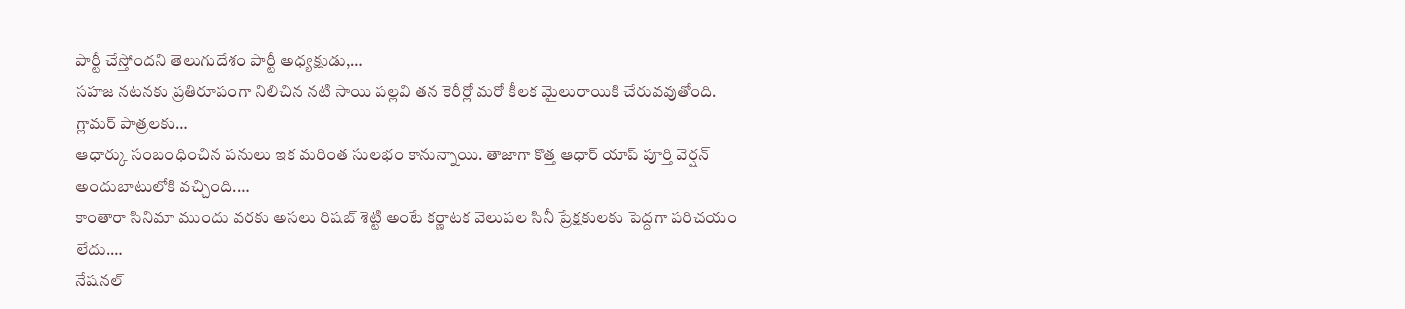పార్టీ చేస్తోందని తెలుగుదేశం పార్టీ అధ్యక్షుడు,…
సహజ నటనకు ప్రతిరూపంగా నిలిచిన నటి సాయి పల్లవి తన కెరీర్లో మరో కీలక మైలురాయికి చేరువవుతోంది. గ్లామర్ పాత్రలకు…
ఆధార్కు సంబంధించిన పనులు ఇక మరింత సులభం కానున్నాయి. తాజాగా కొత్త ఆధార్ యాప్ పూర్తి వెర్షన్ అందుబాటులోకి వచ్చింది.…
కాంతారా సినిమా ముందు వరకు అసలు రిషబ్ శెట్టి అంటే కర్ణాటక వెలుపల సినీ ప్రేక్షకులకు పెద్దగా పరిచయం లేదు.…
నేషనల్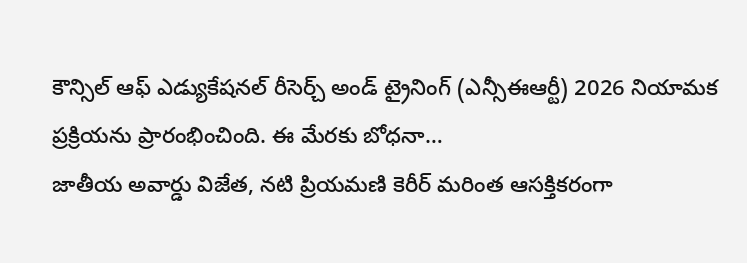కౌన్సిల్ ఆఫ్ ఎడ్యుకేషనల్ రీసెర్చ్ అండ్ ట్రైనింగ్ (ఎన్సీఈఆర్టీ) 2026 నియామక ప్రక్రియను ప్రారంభించింది. ఈ మేరకు బోధనా…
జాతీయ అవార్డు విజేత, నటి ప్రియమణి కెరీర్ మరింత ఆసక్తికరంగా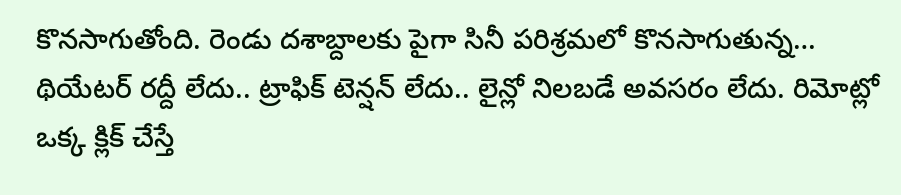కొనసాగుతోంది. రెండు దశాబ్దాలకు పైగా సినీ పరిశ్రమలో కొనసాగుతున్న…
థియేటర్ రద్దీ లేదు.. ట్రాఫిక్ టెన్షన్ లేదు.. లైన్లో నిలబడే అవసరం లేదు. రిమోట్లో ఒక్క క్లిక్ చేస్తే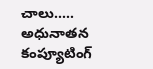చాలు..…
అధునాతన కంప్యూటింగ్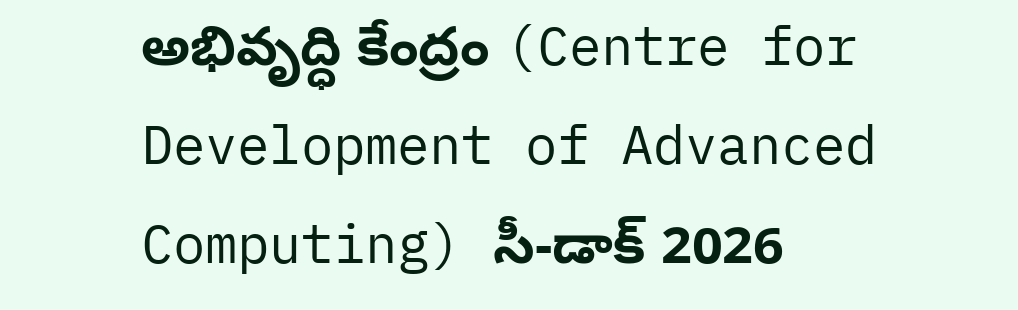అభివృద్ధి కేంద్రం (Centre for Development of Advanced Computing) సీ-డాక్ 2026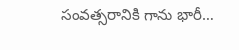సంవత్సరానికి గాను భారీ…